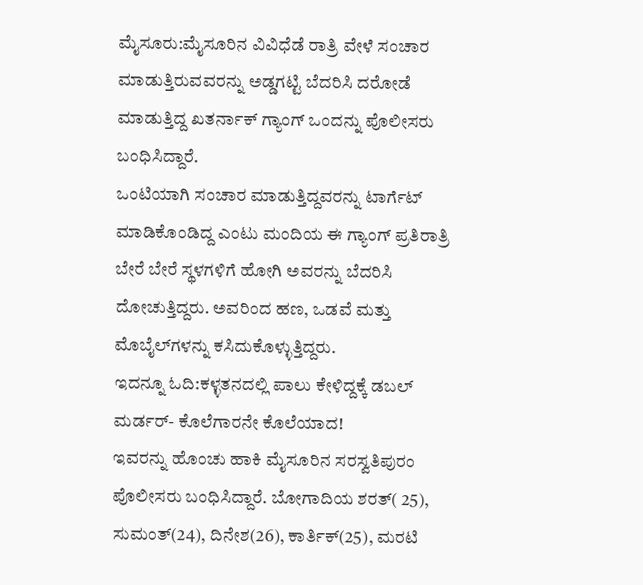ಮೈಸೂರು:ಮೈಸೂರಿನ ವಿವಿಧೆಡೆ ರಾತ್ರಿ ವೇಳೆ ಸಂಚಾರ ಮಾಡುತ್ತಿರುವವರನ್ನು ಅಡ್ಡಗಟ್ಟಿ ಬೆದರಿಸಿ ದರೋಡೆ ಮಾಡುತ್ತಿದ್ದ ಖತರ್ನಾಕ್ ಗ್ಯಾಂಗ್ ಒಂದನ್ನು ಪೊಲೀಸರು ಬಂಧಿಸಿದ್ದಾರೆ.
ಒಂಟಿಯಾಗಿ ಸಂಚಾರ ಮಾಡುತ್ತಿದ್ದವರನ್ನು ಟಾರ್ಗೆಟ್ ಮಾಡಿಕೊಂಡಿದ್ದ ಎಂಟು ಮಂದಿಯ ಈ ಗ್ಯಾಂಗ್ ಪ್ರತಿರಾತ್ರಿ ಬೇರೆ ಬೇರೆ ಸ್ಥಳಗಳಿಗೆ ಹೋಗಿ ಅವರನ್ನು ಬೆದರಿಸಿ ದೋಚುತ್ತಿದ್ದರು. ಅವರಿಂದ ಹಣ, ಒಡವೆ ಮತ್ತು ಮೊಬೈಲ್‌ಗಳನ್ನು ಕಸಿದುಕೊಳ್ಳುತ್ತಿದ್ದರು.
ಇದನ್ನೂ ಓದಿ:ಕಳ್ಳತನದಲ್ಲಿ ಪಾಲು ಕೇಳಿದ್ದಕ್ಕೆ ಡಬಲ್ ಮರ್ಡರ್- ಕೊಲೆಗಾರನೇ ಕೊಲೆಯಾದ!
ಇವರನ್ನು ಹೊಂಚು ಹಾಕಿ ಮೈಸೂರಿನ ಸರಸ್ವತಿಪುರಂ ಪೊಲೀಸರು ಬಂಧಿಸಿದ್ದಾರೆ. ಬೋಗಾದಿಯ ಶರತ್( 25), ಸುಮಂತ್(24), ದಿನೇಶ(26), ಕಾರ್ತಿಕ್(25), ಮರಟಿ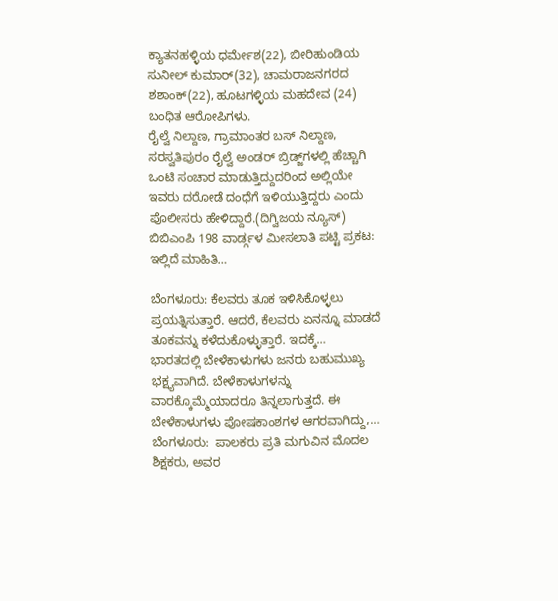ಕ್ಯಾತನಹಳ್ಳಿಯ ಧರ್ಮೇಶ(22), ಬೀರಿಹುಂಡಿಯ ಸುನೀಲ್ ಕುಮಾರ್(32), ಚಾಮರಾಜನಗರದ ಶಶಾಂಕ್(22), ಹೂಟಗಳ್ಳಿಯ ಮಹದೇವ (24) ಬಂಧಿತ ಆರೋಪಿಗಳು.
ರೈಲ್ವೆ ನಿಲ್ದಾಣ, ಗ್ರಾಮಾಂತರ ಬಸ್ ನಿಲ್ದಾಣ, ಸರಸ್ವತಿಪುರಂ ರೈಲ್ವೆ ಅಂಡರ್ ಬ್ರಿಡ್ಜ್‌ಗಳಲ್ಲಿ ಹೆಚ್ಚಾಗಿ ಒಂಟಿ ಸಂಚಾರ ಮಾಡುತ್ತಿದ್ದುದರಿಂದ ಅಲ್ಲಿಯೇ ಇವರು ದರೋಡೆ ದಂಧೆಗೆ ಇಳಿಯುತ್ತಿದ್ದರು ಎಂದು ಪೊಲೀಸರು ಹೇಳಿದ್ದಾರೆ.(ದಿಗ್ವಿಜಯ ನ್ಯೂಸ್)
ಬಿಬಿಎಂಪಿ 198 ವಾರ್ಡ್ಗಳ ಮೀಸಲಾತಿ ಪಟ್ಟಿ ಪ್ರಕಟ: ಇಲ್ಲಿದೆ ಮಾಹಿತಿ…

ಬೆಂಗಳೂರು: ಕೆಲವರು ತೂಕ ಇಳಿಸಿಕೊಳ್ಳಲು ಪ್ರಯತ್ನಿಸುತ್ತಾರೆ. ಆದರೆ, ಕೆಲವರು ಏನನ್ನೂ ಮಾಡದೆ ತೂಕವನ್ನು ಕಳೆದುಕೊಳ್ಳುತ್ತಾರೆ. ಇದಕ್ಕೆ…
ಭಾರತದಲ್ಲಿ ಬೇಳೆಕಾಳುಗಳು ಜನರು ಬಹುಮುಖ್ಯ ಭಕ್ಷ್ಯವಾಗಿದೆ. ಬೇಳೆಕಾಳುಗಳನ್ನು ವಾರಕ್ಕೊಮ್ಮೆಯಾದರೂ ತಿನ್ನಲಾಗುತ್ತದೆ. ಈ ಬೇಳೆಕಾಳುಗಳು ಪೋಷಕಾಂಶಗಳ ಆಗರವಾಗಿದ್ದು,…
ಬೆಂಗಳೂರು:  ಪಾಲಕರು ಪ್ರತಿ ಮಗುವಿನ ಮೊದಲ ಶಿಕ್ಷಕರು, ಅವರ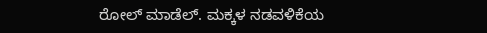ರೋಲ್ ಮಾಡೆಲ್. ಮಕ್ಕಳ ನಡವಳಿಕೆಯ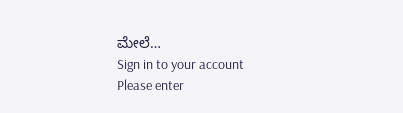ಮೇಲೆ…
Sign in to your account
Please enter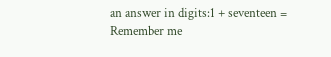an answer in digits:1 + seventeen =
Remember me